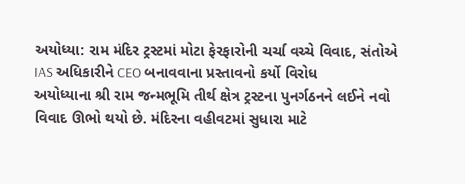અયોધ્યા: રામ મંદિર ટ્રસ્ટમાં મોટા ફેરફારોની ચર્ચા વચ્ચે વિવાદ, સંતોએ IAS અધિકારીને CEO બનાવવાના પ્રસ્તાવનો કર્યો વિરોધ
અયોધ્યાના શ્રી રામ જન્મભૂમિ તીર્થ ક્ષેત્ર ટ્રસ્ટના પુનર્ગઠનને લઈને નવો વિવાદ ઊભો થયો છે. મંદિરના વહીવટમાં સુધારા માટે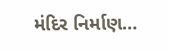મંદિર નિર્માણ…